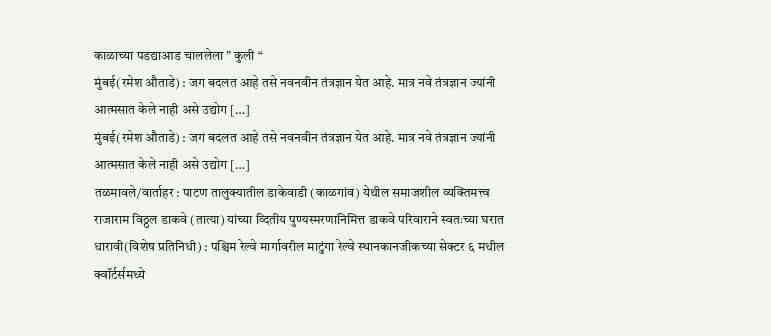काळाच्या पडद्याआड चाललेला ” कुली “
मुंबई(रमेश औताडे) : जग बदलत आहे तसे नवनवीन तंत्रज्ञान येत आहे. मात्र नवे तंत्रज्ञान ज्यांनी आत्मसात केले नाही असे उद्योग […]
मुंबई(रमेश औताडे) : जग बदलत आहे तसे नवनवीन तंत्रज्ञान येत आहे. मात्र नवे तंत्रज्ञान ज्यांनी आत्मसात केले नाही असे उद्योग […]
तळमावले/वार्ताहर : पाटण तालुक्यातील डाकेवाडी (काळगांव) येथील समाजशील व्यक्तिमत्त्व राजाराम विठ्ठल डाकवे (तात्या) यांच्या व्दितीय पुण्यस्मरणानिमित्त डाकवे परिवाराने स्वतःच्या घरात
धारावी(विशेष प्रतिनिधी) : पश्चिम रेल्वे मार्गावरील माटुंगा रेल्वे स्थानकानजीकच्या सेक्टर ६ मधील क्वॉर्टर्समध्ये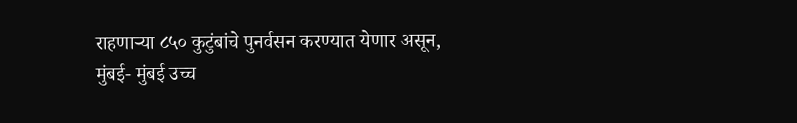राहणाऱ्या ८५० कुटुंबांचे पुनर्वसन करण्यात येणार असून,
मुंबई- मुंबई उच्च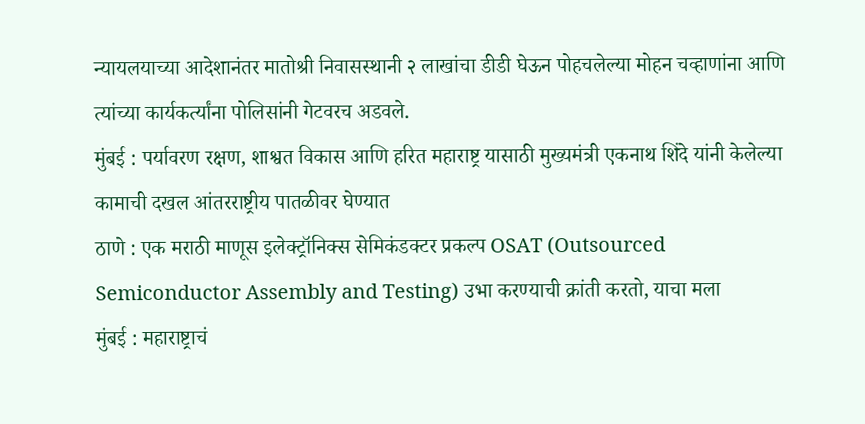न्यायलयाच्या आदेशानंतर मातोश्री निवासस्थानी २ लाखांचा डीडी घेऊन पोहचलेल्या मोहन चव्हाणांना आणि त्यांच्या कार्यकर्त्यांना पोलिसांनी गेटवरच अडवले.
मुंबई : पर्यावरण रक्षण, शाश्वत विकास आणि हरित महाराष्ट्र यासाठी मुख्यमंत्री एकनाथ शिंदे यांनी केलेल्या कामाची दखल आंतरराष्ट्रीय पातळीवर घेण्यात
ठाणे : एक मराठी माणूस इलेक्ट्रॉनिक्स सेमिकंडक्टर प्रकल्प OSAT (Outsourced Semiconductor Assembly and Testing) उभा करण्याची क्रांती करतो, याचा मला
मुंबई : महाराष्ट्राचं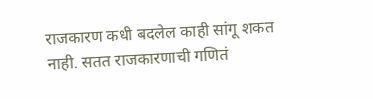राजकारण कधी बदलेल काही सांगू शकत नाही. सतत राजकारणाची गणितं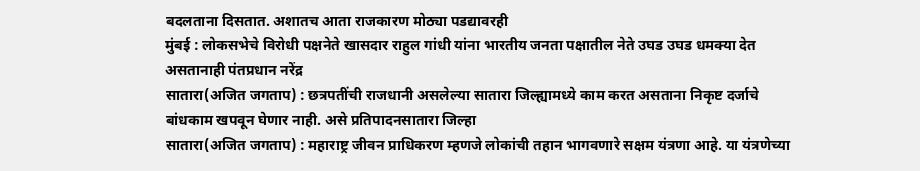बदलताना दिसतात. अशातच आता राजकारण मोठ्या पडद्यावरही
मुंबई : लोकसभेचे विरोधी पक्षनेते खासदार राहुल गांधी यांना भारतीय जनता पक्षातील नेते उघड उघड धमक्या देत असतानाही पंतप्रधान नरेंद्र
सातारा(अजित जगताप) : छत्रपतींची राजधानी असलेल्या सातारा जिल्ह्यामध्ये काम करत असताना निकृष्ट दर्जाचे बांधकाम खपवून घेणार नाही. असे प्रतिपादनसातारा जिल्हा
सातारा(अजित जगताप) : महाराष्ट्र जीवन प्राधिकरण म्हणजे लोकांची तहान भागवणारे सक्षम यंत्रणा आहे. या यंत्रणेच्या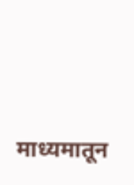माध्यमातून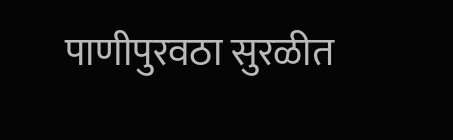पाणीपुरवठा सुरळीत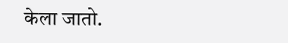केला जातो.